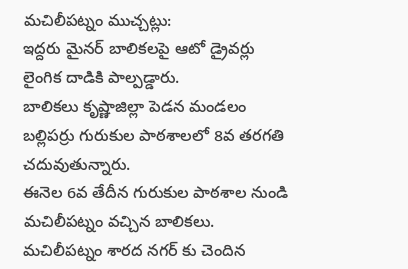మచిలీపట్నం ముచ్చట్లు:
ఇద్దరు మైనర్ బాలికలపై ఆటో డ్రైవర్లు లైంగిక దాడికి పాల్పడ్డారు.
బాలికలు కృష్ణాజిల్లా పెడన మండలం బల్లిపర్రు గురుకుల పాఠశాలలో 8వ తరగతి చదువుతున్నారు.
ఈనెల 6వ తేదీన గురుకుల పాఠశాల నుండి మచిలీపట్నం వచ్చిన బాలికలు.
మచిలీపట్నం శారద నగర్ కు చెందిన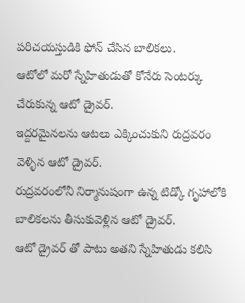పరిచయస్తుడికి ఫోన్ చేసిన బాలికలు.
ఆటోలో మరో స్నేహితుడుతో కోనేరు సెంటర్కు చేరుకున్న ఆటో డ్రైవర్.
ఇద్దరమైనలను ఆటలు ఎక్కించుకుని రుద్రవరం వెళ్ళిన ఆటో డ్రైవర్.
రుద్రవరంలోనీ నిర్మానుషంగా ఉన్న టిడ్కో గృహాలోకి బాలికలను తీసుకువెళ్లిన ఆటో డ్రైవర్.
ఆటో డ్రైవర్ తో పాటు అతని స్నేహితుడు కలిసి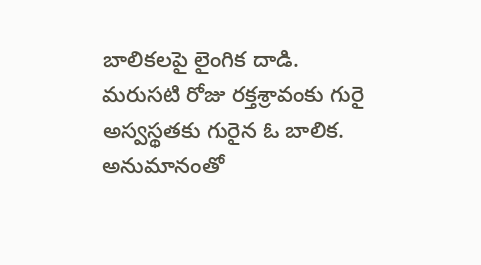బాలికలపై లైంగిక దాడి.
మరుసటి రోజు రక్తశ్రావంకు గురై అస్వస్థతకు గురైన ఓ బాలిక.
అనుమానంతో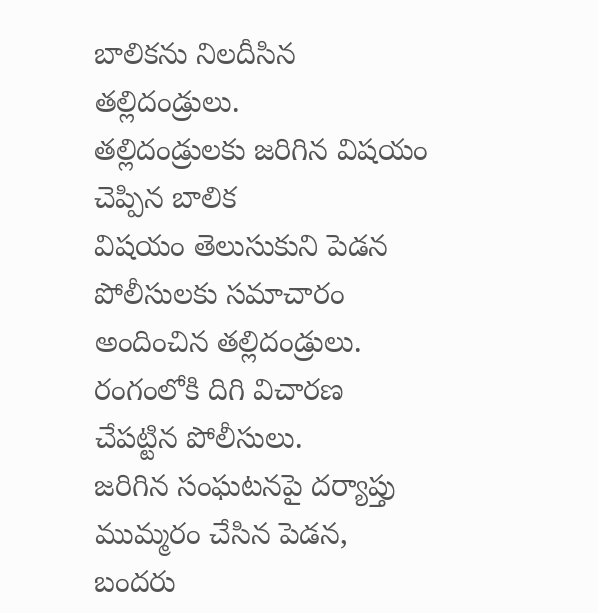బాలికను నిలదీసిన తల్లిదండ్రులు.
తల్లిదండ్రులకు జరిగిన విషయం చెప్పిన బాలిక
విషయం తెలుసుకుని పెడన పోలీసులకు సమాచారం అందించిన తల్లిదండ్రులు.
రంగంలోకి దిగి విచారణ చేపట్టిన పోలీసులు.
జరిగిన సంఘటనపై దర్యాప్తు ముమ్మరం చేసిన పెడన, బందరు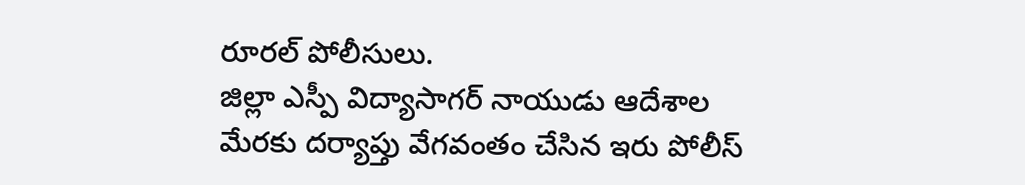రూరల్ పోలీసులు.
జిల్లా ఎస్పీ విద్యాసాగర్ నాయుడు ఆదేశాల మేరకు దర్యాప్తు వేగవంతం చేసిన ఇరు పోలీస్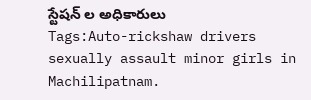స్టేషన్ ల అధికారులు
Tags:Auto-rickshaw drivers sexually assault minor girls in Machilipatnam.